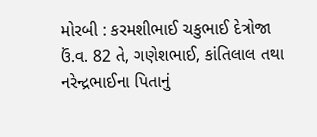મોરબી : કરમશીભાઈ ચકુભાઈ દેત્રોજા ઉં.વ. 82 તે, ગણેશભાઈ, કાંતિલાલ તથા નરેન્દ્રભાઈના પિતાનું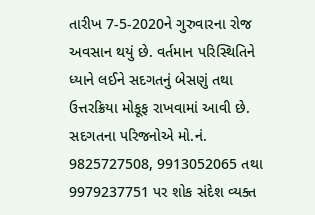તારીખ 7-5-2020ને ગુરુવારના રોજ અવસાન થયું છે. વર્તમાન પરિસ્થિતિને ધ્યાને લઈને સદગતનું બેસણું તથા ઉત્તરક્રિયા મોકૂફ રાખવામાં આવી છે. સદગતના પરિજનોએ મો.નં. 9825727508, 9913052065 તથા 9979237751 પર શોક સંદેશ વ્યક્ત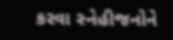કરવા સ્નેહીજનોને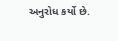અનુરોધ કર્યો છે.